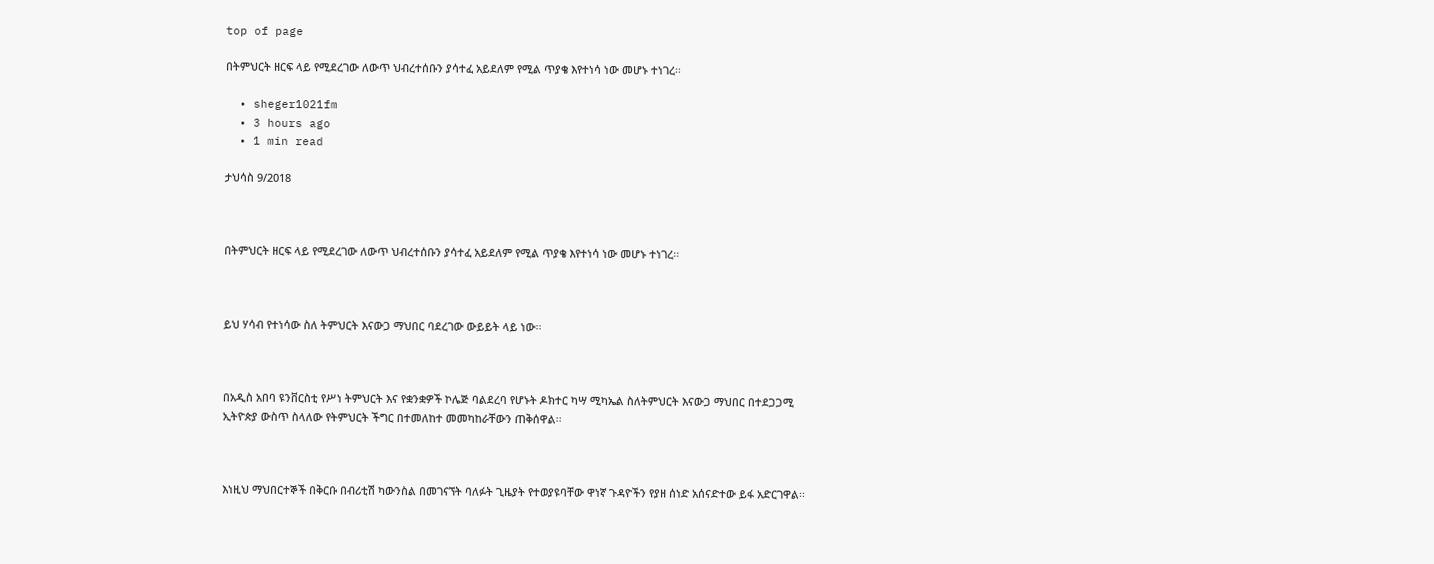top of page

በትምህርት ዘርፍ ላይ የሚደረገው ለውጥ ህብረተሰቡን ያሳተፈ አይደለም የሚል ጥያቄ እየተነሳ ነው መሆኑ ተነገረ፡፡

  • sheger1021fm
  • 3 hours ago
  • 1 min read

ታህሳስ 9/2018



በትምህርት ዘርፍ ላይ የሚደረገው ለውጥ ህብረተሰቡን ያሳተፈ አይደለም የሚል ጥያቄ እየተነሳ ነው መሆኑ ተነገረ፡፡



ይህ ሃሳብ የተነሳው ስለ ትምህርት እናውጋ ማህበር ባደረገው ውይይት ላይ ነው፡፡



በአዲስ አበባ ዩንቨርስቲ የሥነ ትምህርት እና የቋንቋዎች ኮሌጅ ባልደረባ የሆኑት ዶክተር ካሣ ሚካኤል ስለትምህርት እናውጋ ማህበር በተደጋጋሚ ኢትዮጵያ ውስጥ ስላለው የትምህርት ችግር በተመለከተ መመካከራቸውን ጠቅሰዋል፡፡



እነዚህ ማህበርተኞች በቅርቡ በብሪቲሽ ካውንስል በመገናኘት ባለፉት ጊዜያት የተወያዩባቸው ዋነኛ ጉዳዮችን የያዘ ሰነድ አሰናድተው ይፋ አድርገዋል፡፡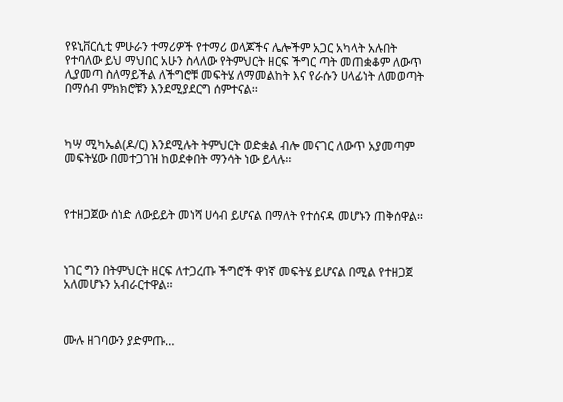የዩኒቨርሲቲ ምሁራን ተማሪዎች የተማሪ ወላጆችና ሌሎችም አጋር አካላት አሉበት የተባለው ይህ ማህበር አሁን ስላለው የትምህርት ዘርፍ ችግር ጣት መጠቋቆም ለውጥ ሊያመጣ ስለማይችል ለችግሮቹ መፍትሄ ለማመልከት እና የራሱን ሀላፊነት ለመወጣት በማሰብ ምክክሮቹን እንደሚያደርግ ሰምተናል፡፡



ካሣ ሚካኤል(ዶ/ር) እንደሚሉት ትምህርት ወድቋል ብሎ መናገር ለውጥ አያመጣም መፍትሄው በመተጋገዝ ከወደቀበት ማንሳት ነው ይላሉ፡፡



የተዘጋጀው ሰነድ ለውይይት መነሻ ሀሳብ ይሆናል በማለት የተሰናዳ መሆኑን ጠቅሰዋል፡፡



ነገር ግን በትምህርት ዘርፍ ለተጋረጡ ችግሮች ዋነኛ መፍትሄ ይሆናል በሚል የተዘጋጀ አለመሆኑን አብራርተዋል፡፡



ሙሉ ዘገባውን ያድምጡ…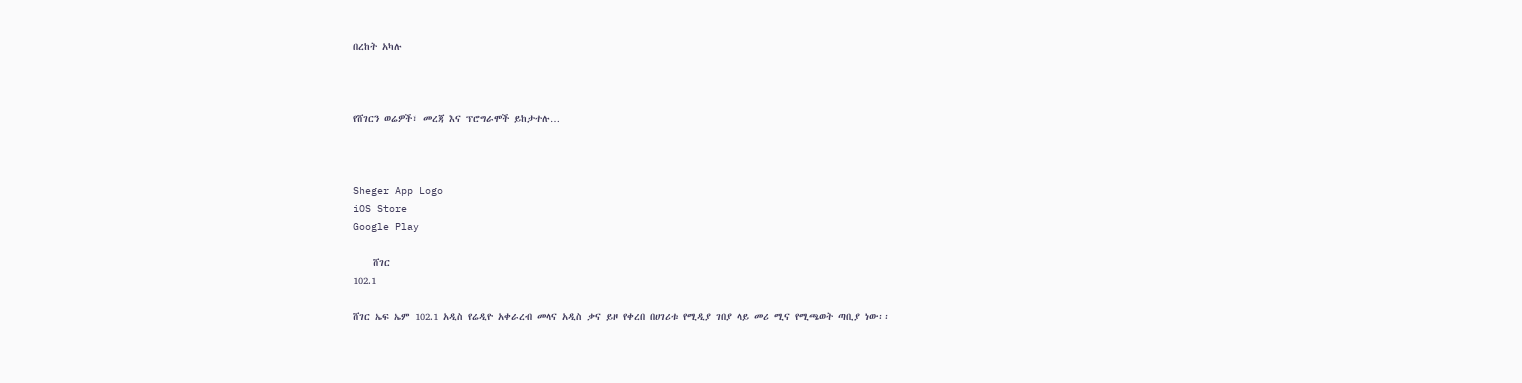በረከት አካሉ



የሸገርን ወሬዎች፣ መረጃ እና ፕሮግራሞች ይከታተሉ…



Sheger App Logo
iOS Store
Google Play

    ሸገር
102.1

ሸገር ኤፍ ኤም 102.1 አዲስ የሬዲዮ አቀራረብ መላና አዲስ ቃና ይዞ የቀረበ በሀገሪቱ የሚዲያ ገበያ ላይ መሪ ሚና የሚጫወት ጣቢያ ነው፡፡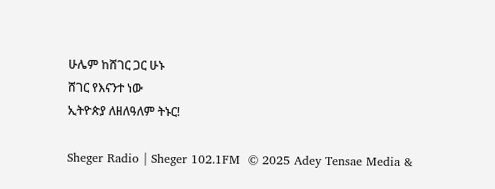ሁሌም ከሸገር ጋር ሁኑ
ሸገር የእናንተ ነው
ኢትዮጵያ ለዘለዓለም ትኑር!

Sheger Radio | Sheger 102.1FM  © 2025 Adey Tensae Media &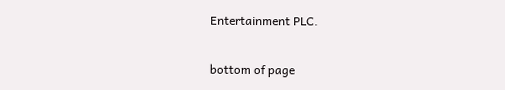Entertainment PLC.

bottom of page